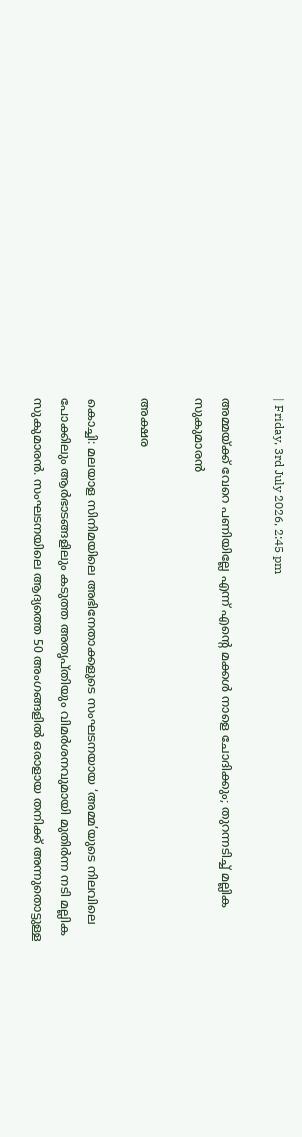| Friday, 3rd July 2026, 2:45 pm

അമ്മയ്ക്ക് വേറെ പണിയില്ലേ എന്ന് എന്റെ മക്കള്‍ നാളെ ചോദിക്കും; തുറന്നടിച്ച് മല്ലിക സുകുമാരന്‍

അക്ഷര

കൊച്ചി: മലയാള സിനിമയിലെ അഭിനേതാക്കളുടെ സംഘടനയായ ‘അമ്മ’യുടെ നിലവിലെ പോക്കിലും ആര്‍ഭാടങ്ങളിലും കടുത്ത അതൃപ്തിയും വിമര്‍ശനവുമായി മുതിര്‍ന്ന നടി മല്ലിക സുകുമാരന്‍. സംഘടനയിലെ ആദ്യത്തെ 50 അംഗങ്ങളില്‍ ഒരാളായ തനിക്ക് അന്നുതൊട്ടുള്ള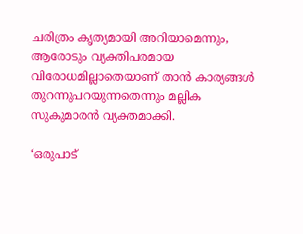ചരിത്രം കൃത്യമായി അറിയാമെന്നും, ആരോടും വ്യക്തിപരമായ വിരോധമില്ലാതെയാണ് താന്‍ കാര്യങ്ങള്‍ തുറന്നുപറയുന്നതെന്നും മല്ലിക സുകുമാരന്‍ വ്യക്തമാക്കി.

‘ഒരുപാട്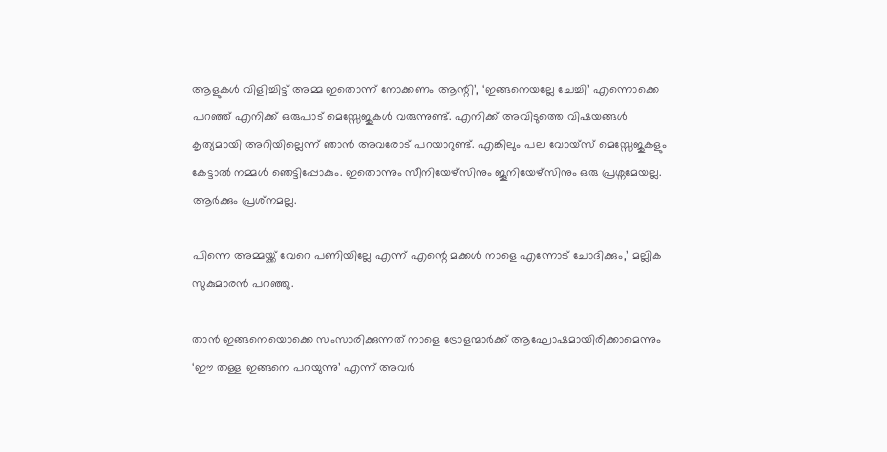ആളുകള്‍ വിളിച്ചിട്ട് അമ്മ ഇതൊന്ന് നോക്കണം ആന്റി’, ‘ഇങ്ങനെയല്ലേ ചേച്ചി’ എന്നൊക്കെ പറഞ്ഞ് എനിക്ക് ഒരുപാട് മെസ്സേജുകള്‍ വരുന്നുണ്ട്. എനിക്ക് അവിടുത്തെ വിഷയങ്ങള്‍ കൃത്യമായി അറിയില്ലെന്ന് ഞാന്‍ അവരോട് പറയാറുണ്ട്. എങ്കിലും പല വോയ്സ് മെസ്സേജുകളും കേട്ടാല്‍ നമ്മള്‍ ഞെട്ടിപ്പോകും. ഇതൊന്നും സീനിയേഴ്സിനും ജൂനിയേഴ്സിനും ഒരു പ്രശ്നമേയല്ല. ആര്‍ക്കും പ്രശ്‌നമല്ല.

പിന്നെ അമ്മയ്ക്ക് വേറെ പണിയില്ലേ എന്ന് എന്റെ മക്കള്‍ നാളെ എന്നോട് ചോദിക്കും,’ മല്ലിക സുകുമാരന്‍ പറഞ്ഞു.

താന്‍ ഇങ്ങനെയൊക്കെ സംസാരിക്കുന്നത് നാളെ ട്രോളന്മാര്‍ക്ക് ആഘോഷമായിരിക്കാമെന്നും ‘ഈ തള്ള ഇങ്ങനെ പറയുന്നു’ എന്ന് അവര്‍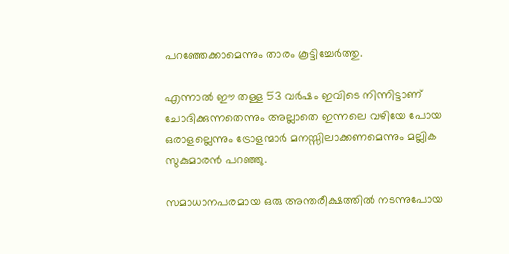പറഞ്ഞേക്കാമെന്നും താരം കൂട്ടിച്ചേര്‍ത്തു.

എന്നാല്‍ ഈ തള്ള 53 വര്‍ഷം ഇവിടെ നിന്നിട്ടാണ് ചോദിക്കുന്നതെന്നും അല്ലാതെ ഇന്നലെ വഴിയേ പോയ ഒരാളല്ലെന്നും ട്രോളന്മാര്‍ മനസ്സിലാക്കണമെന്നും മല്ലിക സുകുമാരന്‍ പറഞ്ഞു.

സമാധാനപരമായ ഒരു അന്തരീക്ഷത്തില്‍ നടന്നുപോയ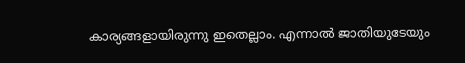കാര്യങ്ങളായിരുന്നു ഇതെല്ലാം. എന്നാല്‍ ജാതിയുടേയും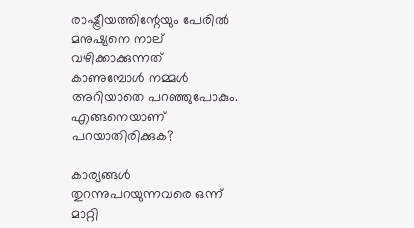രാഷ്ട്രീയത്തിന്റേയും പേരില്‍ മനുഷ്യനെ നാല് വഴിക്കാക്കുന്നത് കാണുമ്പോള്‍ നമ്മള്‍ അറിയാതെ പറഞ്ഞുപോകും. എങ്ങനെയാണ് പറയാതിരിക്കുക?

കാര്യങ്ങള്‍ തുറന്നുപറയുന്നവരെ ഒന്ന് മാറ്റി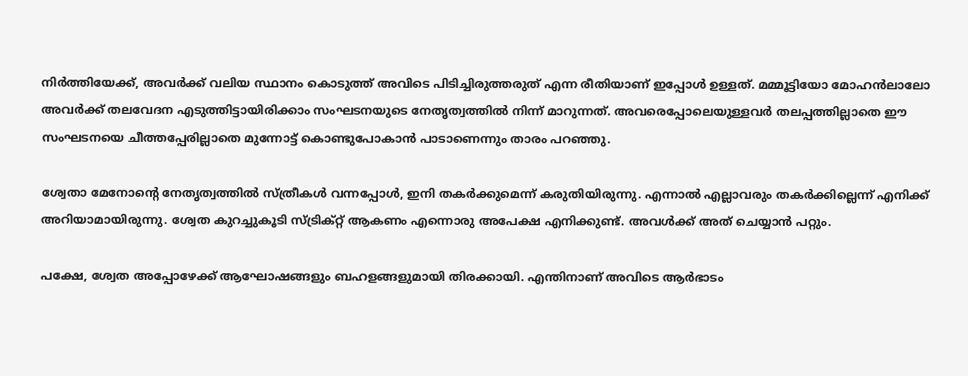നിര്‍ത്തിയേക്ക്, അവര്‍ക്ക് വലിയ സ്ഥാനം കൊടുത്ത് അവിടെ പിടിച്ചിരുത്തരുത് എന്ന രീതിയാണ് ഇപ്പോള്‍ ഉള്ളത്. മമ്മൂട്ടിയോ മോഹന്‍ലാലോ അവര്‍ക്ക് തലവേദന എടുത്തിട്ടായിരിക്കാം സംഘടനയുടെ നേതൃത്വത്തില്‍ നിന്ന് മാറുന്നത്. അവരെപ്പോലെയുള്ളവര്‍ തലപ്പത്തില്ലാതെ ഈ സംഘടനയെ ചീത്തപ്പേരില്ലാതെ മുന്നോട്ട് കൊണ്ടുപോകാന്‍ പാടാണെന്നും താരം പറഞ്ഞു.

ശ്വേതാ മേനോന്റെ നേതൃത്വത്തില്‍ സ്ത്രീകള്‍ വന്നപ്പോള്‍, ഇനി തകര്‍ക്കുമെന്ന് കരുതിയിരുന്നു. എന്നാല്‍ എല്ലാവരും തകര്‍ക്കില്ലെന്ന് എനിക്ക് അറിയാമായിരുന്നു. ശ്വേത കുറച്ചുകൂടി സ്ട്രിക്റ്റ് ആകണം എന്നൊരു അപേക്ഷ എനിക്കുണ്ട്. അവള്‍ക്ക് അത് ചെയ്യാന്‍ പറ്റും.

പക്ഷേ, ശ്വേത അപ്പോഴേക്ക് ആഘോഷങ്ങളും ബഹളങ്ങളുമായി തിരക്കായി. എന്തിനാണ് അവിടെ ആര്‍ഭാടം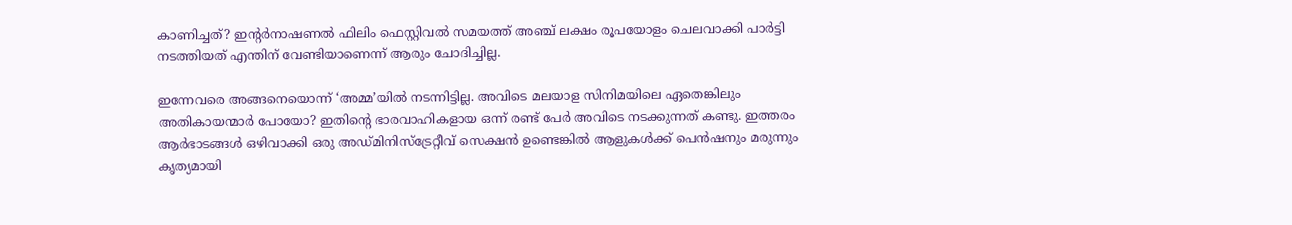കാണിച്ചത്? ഇന്റര്‍നാഷണല്‍ ഫിലിം ഫെസ്റ്റിവല്‍ സമയത്ത് അഞ്ച് ലക്ഷം രൂപയോളം ചെലവാക്കി പാര്‍ട്ടി നടത്തിയത് എന്തിന് വേണ്ടിയാണെന്ന് ആരും ചോദിച്ചില്ല.

ഇന്നേവരെ അങ്ങനെയൊന്ന് ‘അമ്മ’യില്‍ നടന്നിട്ടില്ല. അവിടെ മലയാള സിനിമയിലെ ഏതെങ്കിലും അതികായന്മാര്‍ പോയോ? ഇതിന്റെ ഭാരവാഹികളായ ഒന്ന് രണ്ട് പേര്‍ അവിടെ നടക്കുന്നത് കണ്ടു. ഇത്തരം ആര്‍ഭാടങ്ങള്‍ ഒഴിവാക്കി ഒരു അഡ്മിനിസ്ട്രേറ്റീവ് സെക്ഷന്‍ ഉണ്ടെങ്കില്‍ ആളുകള്‍ക്ക് പെന്‍ഷനും മരുന്നും കൃത്യമായി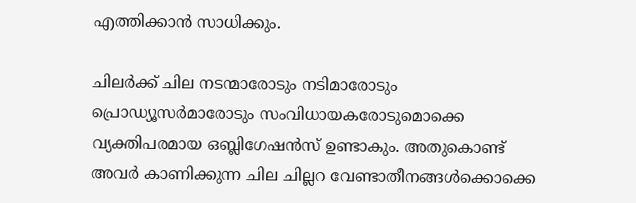എത്തിക്കാന്‍ സാധിക്കും.

ചിലര്‍ക്ക് ചില നടന്മാരോടും നടിമാരോടും പ്രൊഡ്യൂസര്‍മാരോടും സംവിധായകരോടുമൊക്കെ വ്യക്തിപരമായ ഒബ്ലിഗേഷന്‍സ് ഉണ്ടാകും. അതുകൊണ്ട് അവര്‍ കാണിക്കുന്ന ചില ചില്ലറ വേണ്ടാതീനങ്ങള്‍ക്കൊക്കെ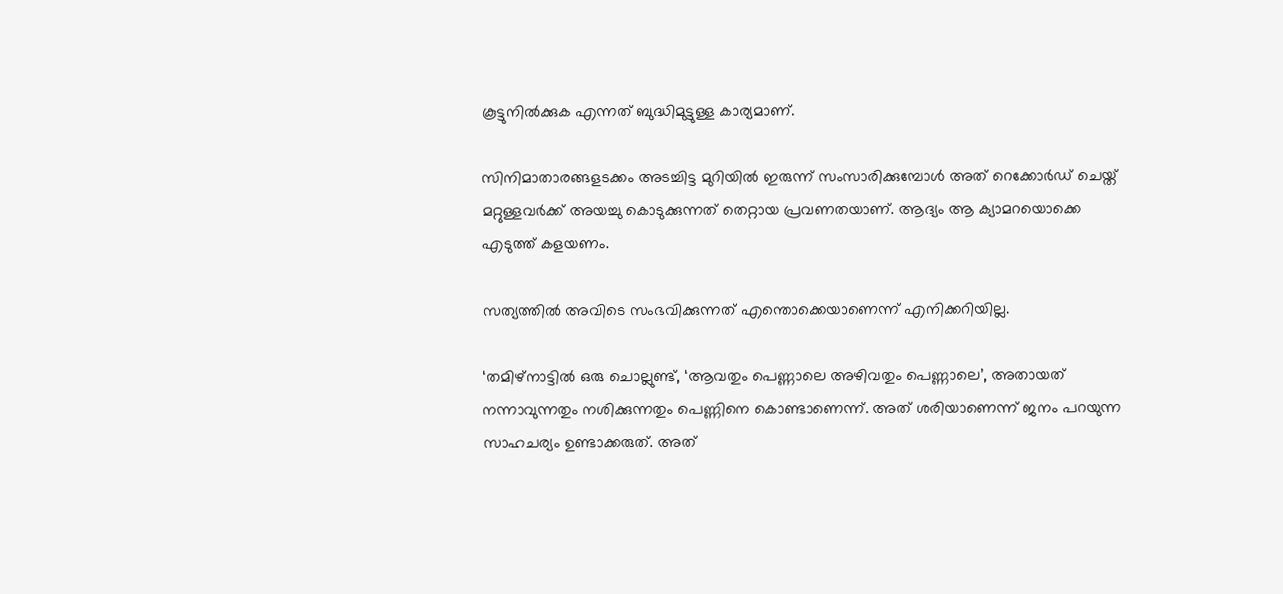കൂട്ടുനില്‍ക്കുക എന്നത് ബുദ്ധിമുട്ടുള്ള കാര്യമാണ്.

സിനിമാതാരങ്ങളടക്കം അടച്ചിട്ട മുറിയില്‍ ഇരുന്ന് സംസാരിക്കുമ്പോള്‍ അത് റെക്കോര്‍ഡ് ചെയ്ത് മറ്റുള്ളവര്‍ക്ക് അയച്ചു കൊടുക്കുന്നത് തെറ്റായ പ്രവണതയാണ്. ആദ്യം ആ ക്യാമറയൊക്കെ എടുത്ത് കളയണം.

സത്യത്തില്‍ അവിടെ സംഭവിക്കുന്നത് എന്തൊക്കെയാണെന്ന് എനിക്കറിയില്ല.

‘തമിഴ്നാട്ടില്‍ ഒരു ചൊല്ലുണ്ട്, ‘ആവതും പെണ്ണാലെ അഴിവതും പെണ്ണാലെ’, അതായത് നന്നാവുന്നതും നശിക്കുന്നതും പെണ്ണിനെ കൊണ്ടാണെന്ന്. അത് ശരിയാണെന്ന് ജനം പറയുന്ന സാഹചര്യം ഉണ്ടാക്കരുത്. അത്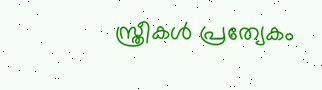സ്ത്രീകള്‍ പ്രത്യേകം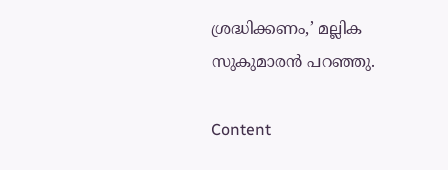ശ്രദ്ധിക്കണം,’ മല്ലിക സുകുമാരന്‍ പറഞ്ഞു.

Content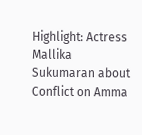Highlight: Actress Mallika Sukumaran about Conflict on Amma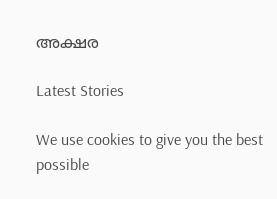അക്ഷര

Latest Stories

We use cookies to give you the best possible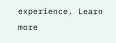experience. Learn more